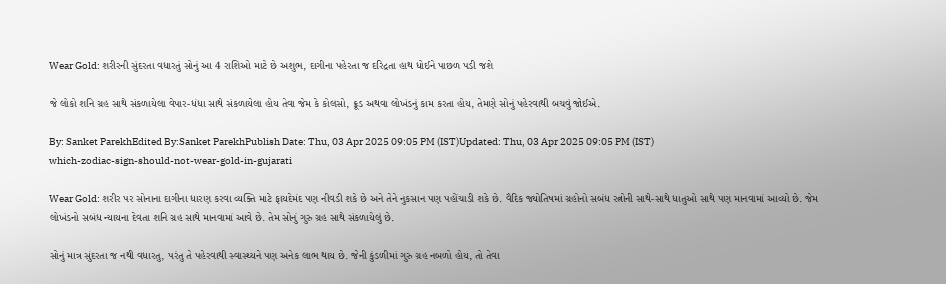Wear Gold: શરીરની સુંદરતા વધારતું સોનું આ 4 રાશિઓ માટે છે અશુભ, દાગીના પહેરતા જ દરિદ્રતા હાથ ધોઈને પાછળ પડી જશે

જે લોકો શનિ ગ્રહ સાથે સંકળાયેલા વેપાર-ધંધા સાથે સંકળાયેલા હોય તેવા જેમ કે કોલસો, ક્રૂડ અથવા લોખંડનું કામ કરતા હોય, તેમણે સોનું પહેરવાથી બચવું જોઈએ.

By: Sanket ParekhEdited By:Sanket ParekhPublish Date: Thu, 03 Apr 2025 09:05 PM (IST)Updated: Thu, 03 Apr 2025 09:05 PM (IST)
which-zodiac-sign-should-not-wear-gold-in-gujarati

Wear Gold: શરીર પર સોનાના દાગીના ધારણ કરવા વ્યક્તિ માટે ફાયદેમંદ પણ નીવડી શકે છે અને તેને નુકસાન પણ પહોંચાડી શકે છે. વૈદિક જ્યોતિષમાં ગ્રહોનો સબંધ રત્નોની સાથે-સાથે ધાતુઓ સાથે પણ માનવામાં આવ્યો છે. જેમ લોખંડનો સબંધ ન્યાયના દેવતા શનિ ગ્રહ સાથે માનવામાં આવે છે. તેમ સોનું ગુરુ ગ્રહ સાથે સંકળાયેલું છે.

સોનું માત્ર સુંદરતા જ નથી વધારતુ, પરંતુ તે પહેરવાથી સ્વાસ્થ્યને પણ અનેક લાભ થાય છે. જેની કુંડળીમાં ગુરુ ગ્રહ નબળો હોય, તો તેવા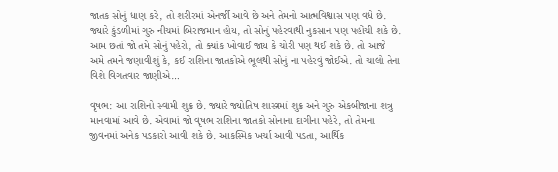જાતક સોનું ધાણ કરે, તો શરીરમાં એનર્જી આવે છે અને તેમનો આત્મવિશ્વાસ પણ વધે છે. જ્યારે કુંડળીમાં ગુરુ નીચમાં બિરાજમાન હોય, તો સોનું પહેરવાથી નુકસાન પણ પહોંચી શકે છે. આમ છતાં જો તમે સોનું પહેરો, તો ક્યાંક ખોવાઈ જાય કે ચોરી પણ થઈ શકે છે. તો આજે અમે તમને જણાવીશું કે, કઈ રાશિના જાતકોએ ભૂલથી સોનું ના પહેરવું જોઈએ. તો ચાલો તેના વિશે વિગતવાર જાણીએ…

વૃષભ: આ રાશિનો સ્વામી શુક્ર છે. જ્યારે જ્યોતિષ શાસ્ત્રમાં શુક્ર અને ગુરુ એકબીજાના શત્રુ માનવામાં આવે છે. એવામાં જો વૃષભ રાશિના જાતકો સોનાના દાગીના પહેરે, તો તેમના જીવનમાં અનેક પડકારો આવી શકે છે. આકસ્મિક ખર્ચા આવી પડતા, આર્થિક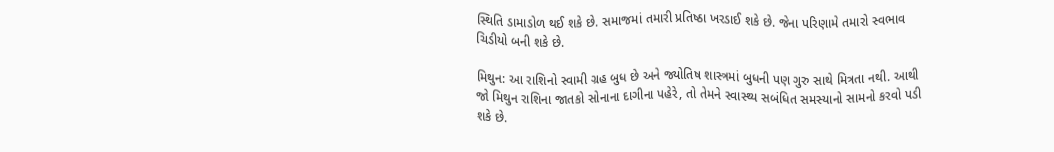સ્થિતિ ડામાડોળ થઈ શકે છે. સમાજમાં તમારી પ્રતિષ્ઠા ખરડાઈ શકે છે. જેના પરિણામે તમારો સ્વભાવ ચિડીયો બની શકે છે.

મિથુન: આ રાશિનો સ્વામી ગ્રહ બુધ છે અને જ્યોતિષ શાસ્ત્રમાં બુધની પણ ગુરુ સાથે મિત્રતા નથી. આથી જો મિથુન રાશિના જાતકો સોનાના દાગીના પહેરે, તો તેમને સ્વાસ્થ્ય સબંધિત સમસ્યાનો સામનો કરવો પડી શકે છે.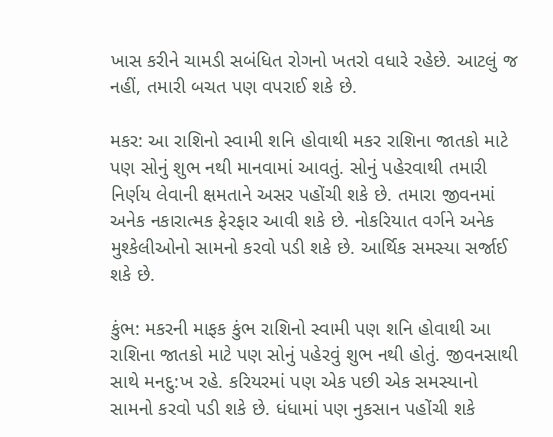ખાસ કરીને ચામડી સબંધિત રોગનો ખતરો વધારે રહેછે. આટલું જ નહીં, તમારી બચત પણ વપરાઈ શકે છે.

મકર: આ રાશિનો સ્વામી શનિ હોવાથી મકર રાશિના જાતકો માટે પણ સોનું શુભ નથી માનવામાં આવતું. સોનું પહેરવાથી તમારી નિર્ણય લેવાની ક્ષમતાને અસર પહોંચી શકે છે. તમારા જીવનમાં અનેક નકારાત્મક ફેરફાર આવી શકે છે. નોકરિયાત વર્ગને અનેક મુશ્કેલીઓનો સામનો કરવો પડી શકે છે. આર્થિક સમસ્યા સર્જાઈ શકે છે.

કુંભ: મકરની માફક કુંભ રાશિનો સ્વામી પણ શનિ હોવાથી આ રાશિના જાતકો માટે પણ સોનું પહેરવું શુભ નથી હોતું. જીવનસાથી સાથે મનદુ:ખ રહે. કરિયરમાં પણ એક પછી એક સમસ્યાનો સામનો કરવો પડી શકે છે. ધંધામાં પણ નુકસાન પહોંચી શકે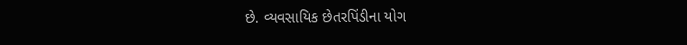છે. વ્યવસાયિક છેતરપિંડીના યોગ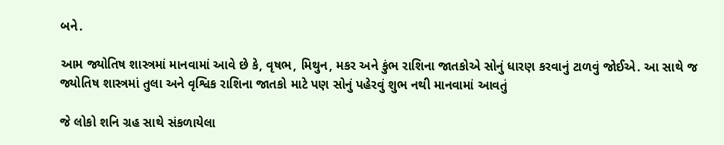બને.

આમ જ્યોતિષ શાસ્ત્રમાં માનવામાં આવે છે કે, વૃષભ, મિથુન, મકર અને કુંભ રાશિના જાતકોએ સોનું ધારણ કરવાનું ટાળવું જોઈએ. આ સાથે જ જ્યોતિષ શાસ્ત્રમાં તુલા અને વૃશ્વિક રાશિના જાતકો માટે પણ સોનું પહેરવું શુભ નથી માનવામાં આવતું

જે લોકો શનિ ગ્રહ સાથે સંકળાયેલા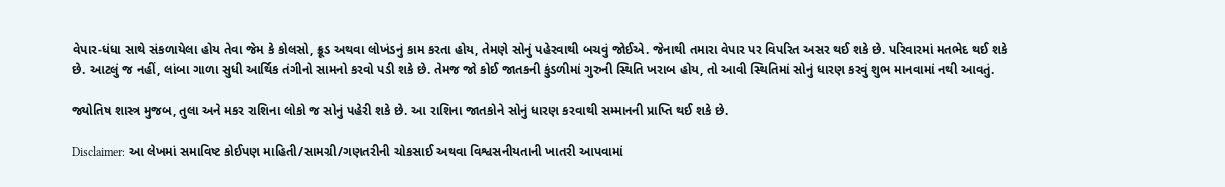વેપાર-ધંધા સાથે સંકળાયેલા હોય તેવા જેમ કે કોલસો, ક્રૂડ અથવા લોખંડનું કામ કરતા હોય, તેમણે સોનું પહેરવાથી બચવું જોઈએ. જેનાથી તમારા વેપાર પર વિપરિત અસર થઈ શકે છે. પરિવારમાં મતભેદ થઈ શકે છે. આટલું જ નહીં, લાંબા ગાળા સુધી આર્થિક તંગીનો સામનો કરવો પડી શકે છે. તેમજ જો કોઈ જાતકની કુંડળીમાં ગુરુની સ્થિતિ ખરાબ હોય, તો આવી સ્થિતિમાં સોનું ધારણ કરવું શુભ માનવામાં નથી આવતું.

જ્યોતિષ શાસ્ત્ર મુજબ, તુલા અને મકર રાશિના લોકો જ સોનું પહેરી શકે છે. આ રાશિના જાતકોને સોનું ધારણ કરવાથી સમ્માનની પ્રાપ્તિ થઈ શકે છે.

Disclaimer: આ લેખમાં સમાવિષ્ટ કોઈપણ માહિતી/સામગ્રી/ગણતરીની ચોકસાઈ અથવા વિશ્વસનીયતાની ખાતરી આપવામાં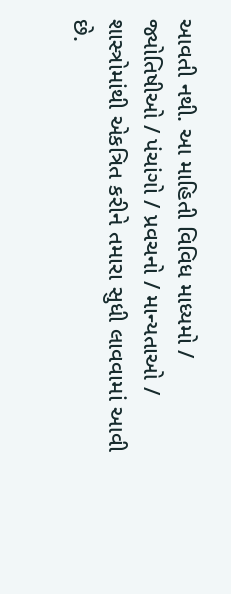આવતી નથી. આ માહિતી વિવિધ માધ્યમો / જ્યોતિષીઓ / પંચાંગો / પ્રવચનો / માન્યતાઓ / શાસ્ત્રોમાંથી એકત્રિત કરીને તમારા સુધી લાવવામાં આવી છે.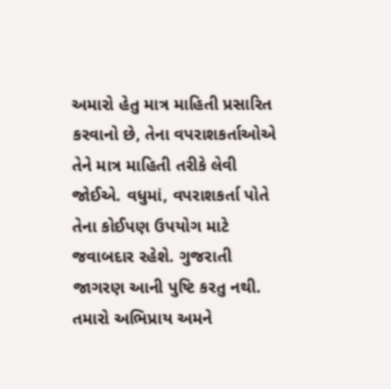અમારો હેતુ માત્ર માહિતી પ્રસારિત કરવાનો છે, તેના વપરાશકર્તાઓએ તેને માત્ર માહિતી તરીકે લેવી જોઈએ. વધુમાં, વપરાશકર્તા પોતે તેના કોઈપણ ઉપયોગ માટે જવાબદાર રહેશે. ગુજરાતી જાગરણ આની પુષ્ટિ કરતુ નથી. તમારો અભિપ્રાય અમને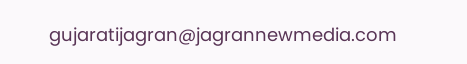gujaratijagran@jagrannewmedia.com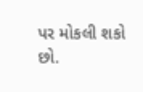પર મોકલી શકો છો.